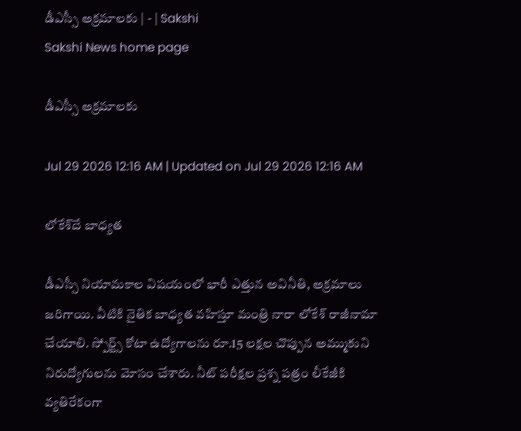డీఎస్సీ అక్రమాలకు | - | Sakshi
Sakshi News home page

డీఎస్సీ అక్రమాలకు

Jul 29 2026 12:16 AM | Updated on Jul 29 2026 12:16 AM

లోకేశ్‌దే బాధ్యత

డీఎస్సీ నియామకాల విషయంలో భారీ ఎత్తున అవినీతి, అక్రమాలు జరిగాయి. వీటికి నైతిక బాధ్యత వహిస్తూ మంత్రి నారా లోకేశ్‌ రాజీనామా చేయాలి. స్పోర్ట్స్‌ కోటా ఉద్యోగాలను రూ.15 లక్షల చొప్పున అమ్ముకుని నిరుద్యోగులను మోసం చేశారు. నీట్‌ పరీక్షల ప్రశ్న పత్రం లీకేజీకి వ్యతిరేకంగా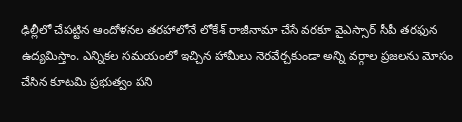ఢిల్లీలో చేపట్టిన ఆందోళనల తరహాలోనే లోకేశ్‌ రాజీనామా చేసే వరకూ వైఎస్సార్‌ సీపీ తరఫున ఉద్యమిస్తాం. ఎన్నికల సమయంలో ఇచ్చిన హామీలు నెరవేర్చకుండా అన్ని వర్గాల ప్రజలను మోసం చేసిన కూటమి ప్రభుత్వం పని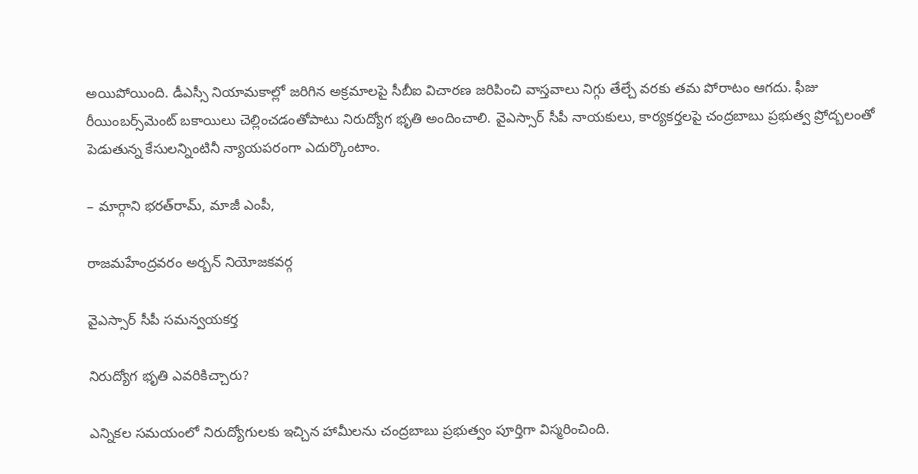అయిపోయింది. డీఎస్సీ నియామకాల్లో జరిగిన అక్రమాలపై సీబీఐ విచారణ జరిపించి వాస్తవాలు నిగ్గు తేల్చే వరకు తమ పోరాటం ఆగదు. ఫీజు రీయింబర్స్‌మెంట్‌ బకాయిలు చెల్లించడంతోపాటు నిరుద్యోగ భృతి అందించాలి. వైఎస్సార్‌ సీపీ నాయకులు, కార్యకర్తలపై చంద్రబాబు ప్రభుత్వ ప్రోద్బలంతో పెడుతున్న కేసులన్నింటినీ న్యాయపరంగా ఎదుర్కొంటాం.

– మార్గాని భరత్‌రామ్‌, మాజీ ఎంపీ,

రాజమహేంద్రవరం అర్బన్‌ నియోజకవర్గ

వైఎస్సార్‌ సీపీ సమన్వయకర్త

నిరుద్యోగ భృతి ఎవరికిచ్చారు?

ఎన్నికల సమయంలో నిరుద్యోగులకు ఇచ్చిన హామీలను చంద్రబాబు ప్రభుత్వం పూర్తిగా విస్మరించింది.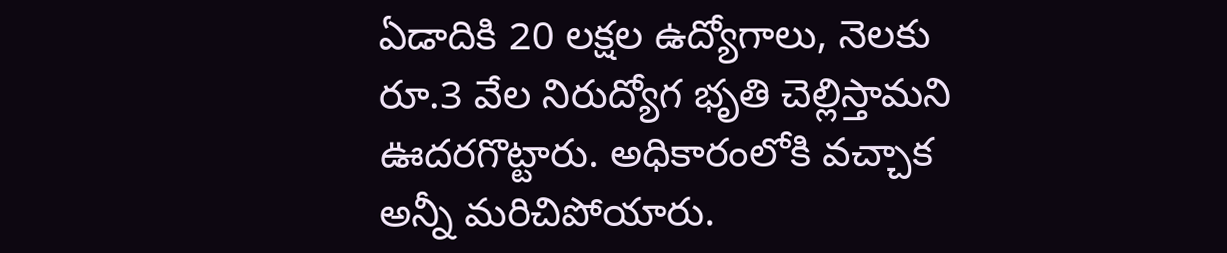ఏడాదికి 20 లక్షల ఉద్యోగాలు, నెలకు రూ.3 వేల నిరుద్యోగ భృతి చెల్లిస్తామని ఊదరగొట్టారు. అధికారంలోకి వచ్చాక అన్నీ మరిచిపోయారు.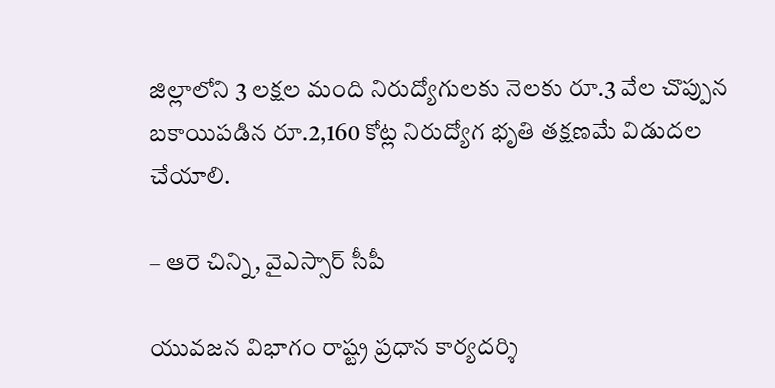జిల్లాలోని 3 లక్షల మంది నిరుద్యోగులకు నెలకు రూ.3 వేల చొప్పున బకాయిపడిన రూ.2,160 కోట్ల నిరుద్యోగ భృతి తక్షణమే విడుదల చేయాలి.

– ఆరె చిన్ని, వైఎస్సార్‌ సీపీ

యువజన విభాగం రాష్ట్ర ప్రధాన కార్యదర్శి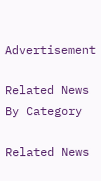Advertisement

Related News By Category

Related News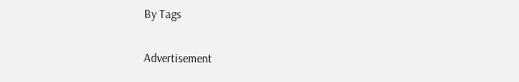By Tags

Advertisement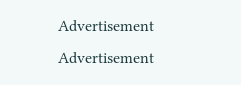Advertisement
Advertisement